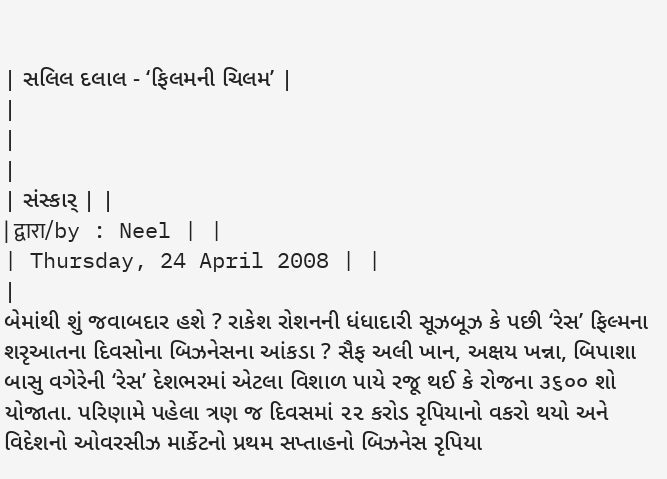| સલિલ દલાલ - ‘ફિલમની ચિલમ’ |
|
|
|
| સંસ્કાર્ | |
| द्वारा/by : Neel | |
| Thursday, 24 April 2008 | |
|
બેમાંથી શું જવાબદાર હશે ? રાકેશ રોશનની ધંધાદારી સૂઝબૂઝ કે પછી ‘રેસ’ ફિલ્મના શરૃઆતના દિવસોના બિઝનેસના આંકડા ? સૈફ અલી ખાન, અક્ષય ખન્ના, બિપાશા બાસુ વગેરેની ‘રેસ’ દેશભરમાં એટલા વિશાળ પાયે રજૂ થઈ કે રોજના ૩૬૦૦ શો યોજાતા. પરિણામે પહેલા ત્રણ જ દિવસમાં ૨૨ કરોડ રૃપિયાનો વકરો થયો અને વિદેશનો ઓવરસીઝ માર્કેટનો પ્રથમ સપ્તાહનો બિઝનેસ રૃપિયા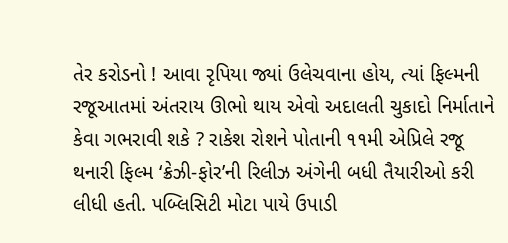તેર કરોડનો ! આવા રૃપિયા જ્યાં ઉલેચવાના હોય, ત્યાં ફિલ્મની રજૂઆતમાં અંતરાય ઊભો થાય એવો અદાલતી ચુકાદો નિર્માતાને કેવા ગભરાવી શકે ? રાકેશ રોશને પોતાની ૧૧મી એપ્રિલે રજૂ થનારી ફિલ્મ ‘ક્રેઝી-ફોર’ની રિલીઝ અંગેની બધી તૈયારીઓ કરી લીધી હતી. પબ્લિસિટી મોટા પાયે ઉપાડી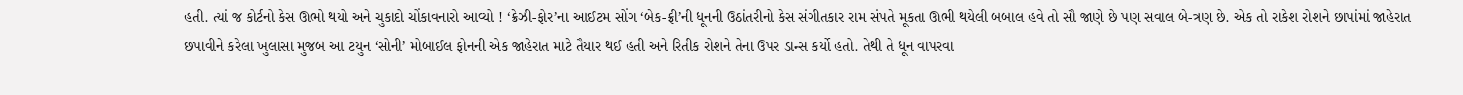હતી. ત્યાં જ કોર્ટનો કેસ ઊભો થયો અને ચુકાદો ચોંકાવનારો આવ્યો ! ‘ક્રેઝી-ફોર’ના આઈટમ સોંગ ‘બેક-ફ્રી’ની ધૂનની ઉઠાંતરીનો કેસ સંગીતકાર રામ સંપતે મૂકતા ઊભી થયેલી બબાલ હવે તો સૌ જાણે છે પણ સવાલ બે-ત્રણ છે. એક તો રાકેશ રોશને છાપાંમાં જાહેરાત છપાવીને કરેલા ખુલાસા મુજબ આ ટયુન ‘સોની’ મોબાઈલ ફોનની એક જાહેરાત માટે તૈયાર થઈ હતી અને રિતીક રોશને તેના ઉપર ડાન્સ કર્યો હતો. તેથી તે ધૂન વાપરવા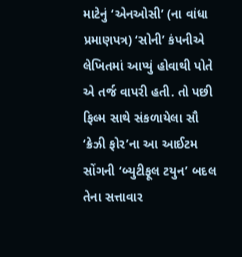માટેનું ‘એનઓસી’ (ના વાંધા પ્રમાણપત્ર) ‘સોની’ કંપનીએ લેખિતમાં આપ્યું હોવાથી પોતે એ તર્જ વાપરી હતી. તો પછી ફિલ્મ સાથે સંકળાયેલા સૌ ‘ક્રેઝી ફોર’ના આ આઈટમ સોંગની ‘બ્યુટીફૂલ ટયુન’ બદલ તેના સત્તાવાર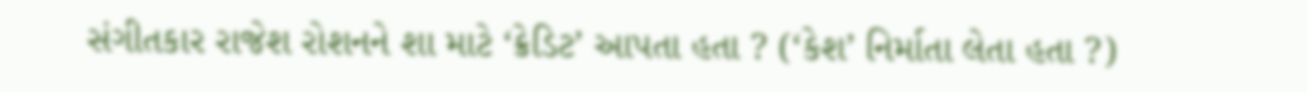સંગીતકાર રાજેશ રોશનને શા માટે ‘ક્રેડિટ’ આપતા હતા ? (‘કેશ’ નિર્માતા લેતા હતા ?)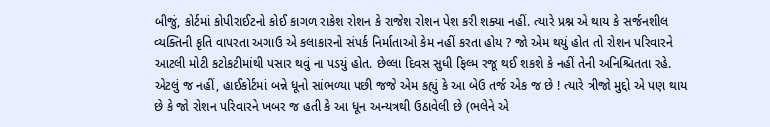બીજું, કોર્ટમાં કોપીરાઈટનો કોઈ કાગળ રાકેશ રોશન કે રાજેશ રોશન પેશ કરી શક્યા નહીં. ત્યારે પ્રશ્ન એ થાય કે સર્જનશીલ વ્યક્તિની કૃતિ વાપરતા અગાઉ એ કલાકારનો સંપર્ક નિર્માતાઓ કેમ નહીં કરતા હોય ? જો એમ થયું હોત તો રોશન પરિવારને આટલી મોટી કટોકટીમાંથી પસાર થવું ના પડયું હોત. છેલ્લા દિવસ સુધી ફિલ્મ રજૂ થઈ શકશે કે નહીં તેની અનિશ્ચિતતા રહે. એટલું જ નહીં, હાઈકોર્ટમાં બન્ને ધૂનો સાંભળ્યા પછી જજે એમ કહ્યું કે આ બેઉ તર્જ એક જ છે ! ત્યારે ત્રીજો મુદ્દો એ પણ થાય છે કે જો રોશન પરિવારને ખબર જ હતી કે આ ધૂન અન્યત્રથી ઉઠાવેલી છે (ભલેને એ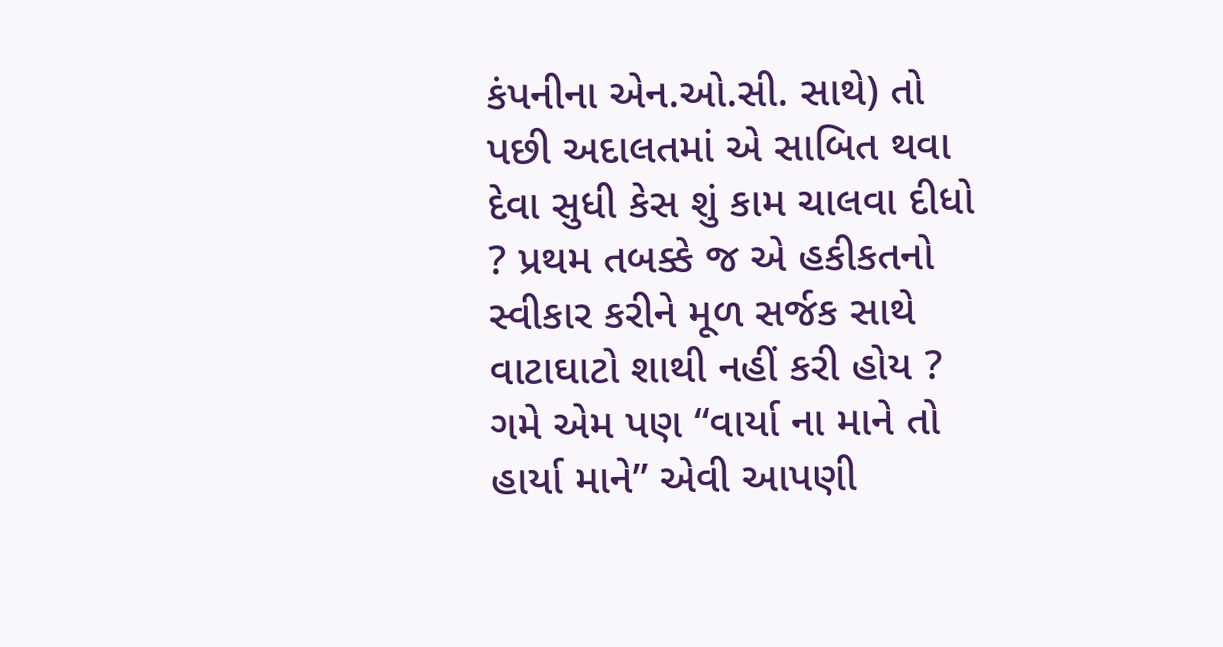કંપનીના એન.ઓ.સી. સાથે) તો પછી અદાલતમાં એ સાબિત થવા દેવા સુધી કેસ શું કામ ચાલવા દીધો ? પ્રથમ તબક્કે જ એ હકીકતનો સ્વીકાર કરીને મૂળ સર્જક સાથે વાટાઘાટો શાથી નહીં કરી હોય ? ગમે એમ પણ “વાર્યા ના માને તો હાર્યા માને” એવી આપણી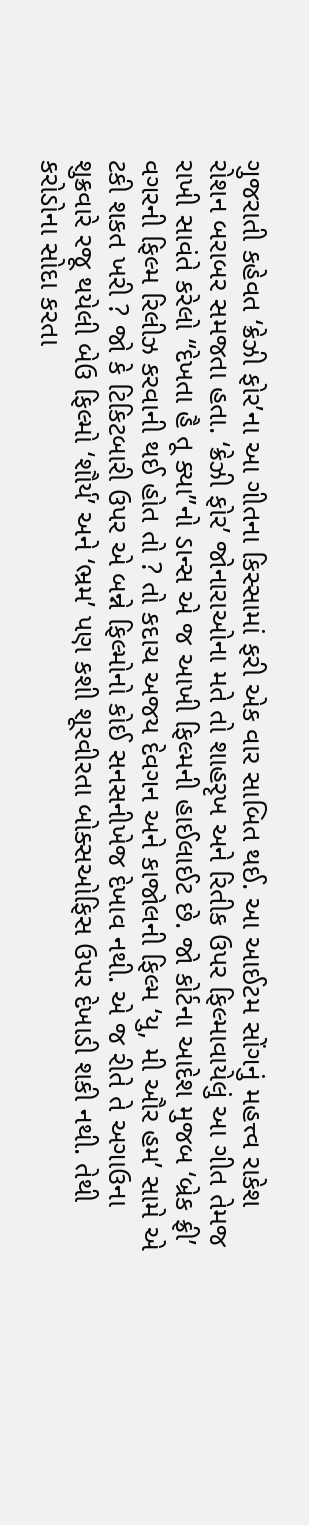ગુજરાતી કહેવત ‘ક્રેઝી ફોર’ના આ ગીતના કિસ્સામાં ફરી એક વાર સાબિત થઈ. આ આઈટમ સોંગનું મહત્ત્વ રાકેશ રોશન બરાબર સમજતા હતા. ‘ક્રેઝી ફોર’ જોનારાઓના મતે તો શાહરૃખ અને રિતીક ઉપર ફિલ્માવાયેલું આ ગીત તેમજ રાખી સાવંતે કરેલો “દેખતા હૈ તૂ ક્યા”નો ડાન્સ એ જ આખી ફિલ્મની હાઈલાઈટ છે. જો કોર્ટના આદેશ મુજબ ‘બ્રેક ફ્રી’ વગરની ફિલ્મ રિલીઝ કરવાની થઈ હોત તો ? તો કદાચ અજય દેવગન અને કાજોલની ફિલ્મ ‘યુ, મી ઔર હમ’ સામે એ ટકી શકત ખરી ? જો કે ટિકિટબારી ઉપર એ બન્ને ફિલ્મોનો કોઈ સનસનીખેજ દેખાવ નથી. એ જ રીતે તે અગાઉના શુક્રવારે રજૂ થયેલી બેઉ ફિલ્મો ‘શૌર્ય’ અને ‘ભ્રમ’ પણ કશી શૂરવીરતા બોક્સઓફિસ ઉપર દેખાડી શકી નથી. તેથી કરોડોના સોદા કરતા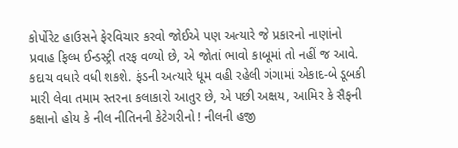કોર્પોરેટ હાઉસને ફેરવિચાર કરવો જોઈએ પણ અત્યારે જે પ્રકારનો નાણાંનો પ્રવાહ ફિલ્મ ઈન્ડસ્ટ્રી તરફ વળ્યો છે, એ જોતાં ભાવો કાબૂમાં તો નહીં જ આવે. કદાચ વધારે વધી શકશે. ફંડની અત્યારે ધૂમ વહી રહેલી ગંગામાં એકાદ-બે ડૂબકી મારી લેવા તમામ સ્તરના કલાકારો આતુર છે, એ પછી અક્ષય, આમિર કે સૈફની કક્ષાનો હોય કે નીલ નીતિનની કેટેગરીનો ! નીલની હજી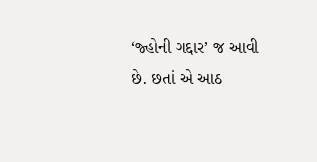‘જ્હોની ગદ્દાર’ જ આવી છે. છતાં એ આઠ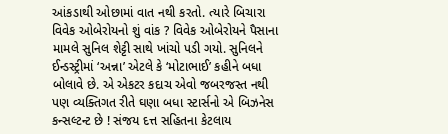આંકડાથી ઓછામાં વાત નથી કરતો. ત્યારે બિચારા વિવેક ઓબેરોયનો શું વાંક ? વિવેક ઓબેરોયને પૈસાના મામલે સુનિલ શેટ્ટી સાથે ખાંચો પડી ગયો. સુનિલને ઈન્ડસ્ટ્રીમાં ‘અન્ના’ એટલે કે ‘મોટાભાઈ’ કહીને બધા બોલાવે છે. એ એકટર કદાચ એવો જબરજસ્ત નથી પણ વ્યક્તિગત રીતે ઘણા બધા સ્ટાર્સનો એ બિઝનેસ કન્સલ્ટન્ટ છે ! સંજય દત્ત સહિતના કેટલાય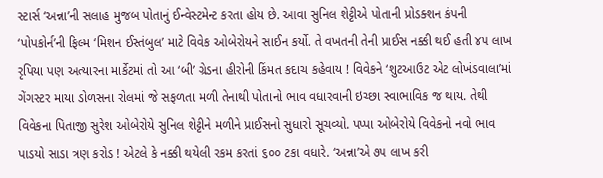સ્ટાર્સ ‘અન્ના’ની સલાહ મુજબ પોતાનું ઈન્વેસ્ટમેન્ટ કરતા હોય છે. આવા સુનિલ શેટ્ટીએ પોતાની પ્રોડક્શન કંપની ‘પોપકોર્ન’ની ફિલ્મ ‘મિશન ઈસ્તંબુલ’ માટે વિવેક ઓબેરોયને સાઈન કર્યો. તે વખતની તેની પ્રાઈસ નક્કી થઈ હતી ૪૫ લાખ રૃપિયા પણ અત્યારના માર્કેટમાં તો આ ‘બી’ ગ્રેડના હીરોની કિંમત કદાચ કહેવાય ! વિવેકને ‘શુટઆઉટ એટ લોખંડવાલા’માં ગેંગસ્ટર માયા ડોળસના રોલમાં જે સફળતા મળી તેનાથી પોતાનો ભાવ વધારવાની ઇચ્છા સ્વાભાવિક જ થાય. તેથી વિવેકના પિતાજી સુરેશ ઓબેરોયે સુનિલ શેટ્ટીને મળીને પ્રાઈસનો સુધારો સૂચવ્યો. પપ્પા ઓબેરોયે વિવેકનો નવો ભાવ પાડયો સાડા ત્રણ કરોડ ! એટલે કે નક્કી થયેલી રકમ કરતાં ૬૦૦ ટકા વધારે. ‘અન્ના’એ ૭૫ લાખ કરી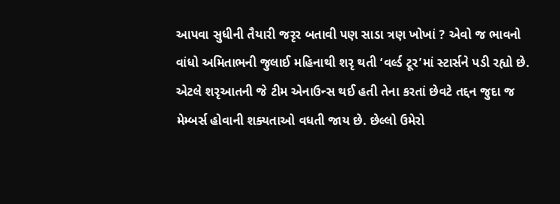આપવા સુધીની તૈયારી જરૃર બતાવી પણ સાડા ત્રણ ખોખાં ? એવો જ ભાવનો વાંધો અમિતાભની જુલાઈ મહિનાથી શરૃ થતી ‘વર્લ્ડ ટૂર’માં સ્ટાર્સને પડી રહ્યો છે. એટલે શરૃઆતની જે ટીમ એનાઉન્સ થઈ હતી તેના કરતાં છેવટે તદ્દન જુદા જ મેમ્બર્સ હોવાની શક્યતાઓ વધતી જાય છે. છેલ્લો ઉમેરો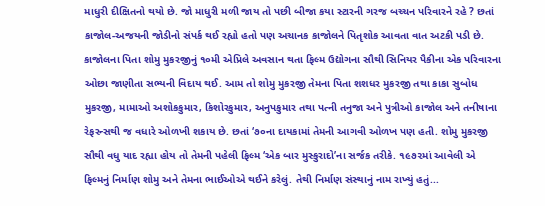માધુરી દીક્ષિતનો થયો છે. જો માધુરી મળી જાય તો પછી બીજા કયા સ્ટારની ગરજ બચ્ચન પરિવારને રહે ? છતાં કાજોલ-અજયની જોડીનો સંપર્ક થઈ રહ્યો હતો પણ અચાનક કાજોલને પિતૃશોક આવતા વાત અટકી પડી છે. કાજોલના પિતા શોમુ મુકરજીનું ૧૦મી એપ્રિલે અવસાન થતા ફિલ્મ ઉદ્યોગના સૌથી સિનિયર પૈકીના એક પરિવારના ઓછા જાણીતા સભ્યની વિદાય થઈ. આમ તો શોમુ મુકરજી તેમના પિતા શશધર મુકરજી તથા કાકા સુબોધ મુકરજી, મામાઓ અશોકકુમાર, કિશોરકુમાર, અનુપકુમાર તથા પત્ની તનુજા અને પુત્રીઓ કાજોલ અને તનીષાના રેફરન્સથી જ વધારે ઓળખી શકાય છે. છતાં ‘૭૦ના દાયકામાં તેમની આગવી ઓળખ પણ હતી. શોમુ મુકરજી સૌથી વધુ યાદ રહ્યા હોય તો તેમની પહેલી ફિલ્મ ‘એક બાર મુસ્કુરાદો’ના સર્જક તરીકે. ૧૯૭૨માં આવેલી એ ફિલ્મનું નિર્માણ શોમુ અને તેમના ભાઈઓએ થઈને કરેલું. તેથી નિર્માણ સંસ્થાનું નામ રાખ્યું હતું...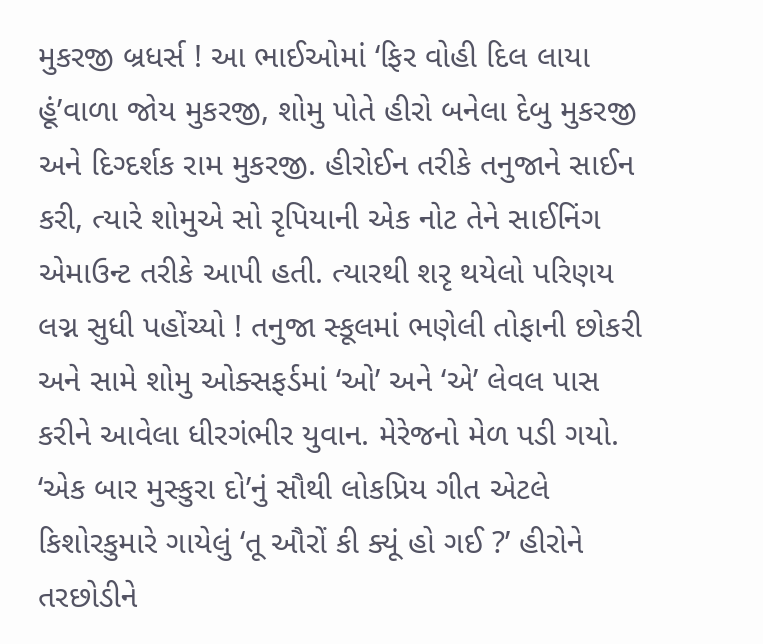મુકરજી બ્રધર્સ ! આ ભાઈઓમાં ‘ફિર વોહી દિલ લાયા હૂં’વાળા જોય મુકરજી, શોમુ પોતે હીરો બનેલા દેબુ મુકરજી અને દિગ્દર્શક રામ મુકરજી. હીરોઈન તરીકે તનુજાને સાઈન કરી, ત્યારે શોમુએ સો રૃપિયાની એક નોટ તેને સાઈનિંગ એમાઉન્ટ તરીકે આપી હતી. ત્યારથી શરૃ થયેલો પરિણય લગ્ન સુધી પહોંચ્યો ! તનુજા સ્કૂલમાં ભણેલી તોફાની છોકરી અને સામે શોમુ ઓક્સફર્ડમાં ‘ઓ’ અને ‘એ’ લેવલ પાસ કરીને આવેલા ધીરગંભીર યુવાન. મેરેજનો મેળ પડી ગયો. ‘એક બાર મુસ્કુરા દો’નું સૌથી લોકપ્રિય ગીત એટલે કિશોરકુમારે ગાયેલું ‘તૂ ઔરોં કી ક્યૂં હો ગઈ ?’ હીરોને તરછોડીને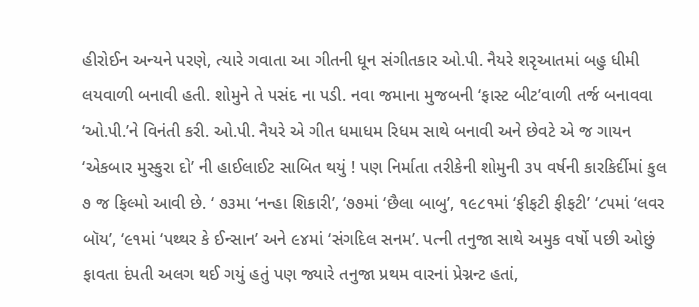હીરોઈન અન્યને પરણે, ત્યારે ગવાતા આ ગીતની ધૂન સંગીતકાર ઓ.પી. નૈયરે શરૃઆતમાં બહુ ધીમી લયવાળી બનાવી હતી. શોમુને તે પસંદ ના પડી. નવા જમાના મુજબની ‘ફાસ્ટ બીટ’વાળી તર્જ બનાવવા ‘ઓ.પી.’ને વિનંતી કરી. ઓ.પી. નૈયરે એ ગીત ધમાધમ રિધમ સાથે બનાવી અને છેવટે એ જ ગાયન ‘એકબાર મુસ્કુરા દો’ ની હાઈલાઈટ સાબિત થયું ! પણ નિર્માતા તરીકેની શોમુની ૩૫ વર્ષની કારકિર્દીમાં કુલ ૭ જ ફિલ્મો આવી છે. ‘ ૭૩મા ‘નન્હા શિકારી’, ‘૭૭માં ‘છૈલા બાબુ’, ૧૯૮૧માં ‘ફીફટી ફીફટી’ ‘૮૫માં ‘લવર બૉય’, ‘૯૧માં ‘પથ્થર કે ઈન્સાન’ અને ૯૪માં ‘સંગદિલ સનમ’. પત્ની તનુજા સાથે અમુક વર્ષો પછી ઓછું ફાવતા દંપતી અલગ થઈ ગયું હતું પણ જ્યારે તનુજા પ્રથમ વારનાં પ્રેગ્નન્ટ હતાં,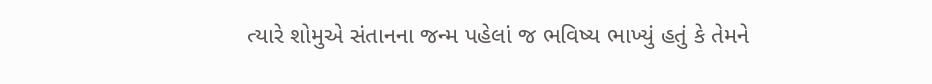ત્યારે શોમુએ સંતાનના જન્મ પહેલાં જ ભવિષ્ય ભાખ્યું હતું કે તેમને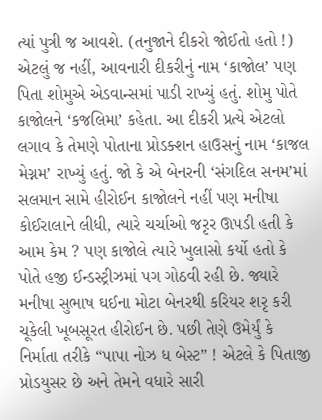ત્યાં પુત્રી જ આવશે. (તનુજાને દીકરો જોઈતો હતો !) એટલું જ નહીં, આવનારી દીકરીનું નામ ‘કાજોલ’ પણ પિતા શોમુએ એડવાન્સમાં પાડી રાખ્યું હતું. શોમુ પોતે કાજોલને ‘કજલિમા’ કહેતા. આ દીકરી પ્રત્યે એટલો લગાવ કે તેમણે પોતાના પ્રોડક્શન હાઉસનું નામ ‘કાજલ મેગ્નમ’ રાખ્યું હતું. જો કે એ બેનરની ‘સંગદિલ સનમ’માં સલમાન સામે હીરોઈન કાજોલને નહીં પણ મનીષા કોઈરાલાને લીધી, ત્યારે ચર્ચાઓ જરૃર ઊપડી હતી કે આમ કેમ ? પણ કાજોલે ત્યારે ખુલાસો કર્યો હતો કે પોતે હજી ઈન્ડસ્ટ્રીઝમાં પગ ગોઠવી રહી છે. જ્યારે મનીષા સુભાષ ઘઈના મોટા બેનરથી કરિયર શરૃ કરી ચૂકેલી ખૂબસૂરત હીરોઈન છે. પછી તેણે ઉમેર્યું કે નિર્માતા તરીકે “પાપા નોઝ ધ બેસ્ટ” ! એટલે કે પિતાજી પ્રોડયુસર છે અને તેમને વધારે સારી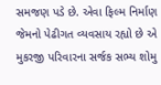સમજણ પડે છે. એવા ફિલ્મ નિર્માણ જેમનો પેઢીગત વ્યવસાય રહ્યો છે એ મુકરજી પરિવારના સર્જક સભ્ય શોમુ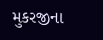મુકરજીના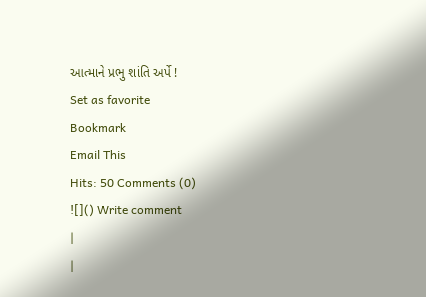આત્માને પ્રભુ શાંતિ અર્પે !
Set as favorite
Bookmark
Email This
Hits: 50 Comments (0)
![]() Write comment
|
|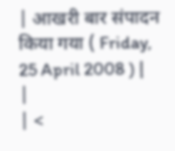| आखरी बार संपादन किया गया ( Friday, 25 April 2008 ) | |
| <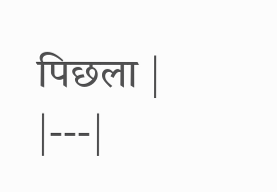पिछला |
|---|